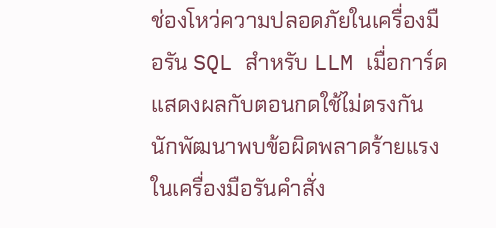ช่องโหว่ความปลอดภัยในเครื่องมือรัน SQL สำหรับ LLM เมื่อการ์ดแสดงผลกับตอนกดใช้ไม่ตรงกัน
นักพัฒนาพบข้อผิดพลาดร้ายแรงในเครื่องมือรันคำสั่ง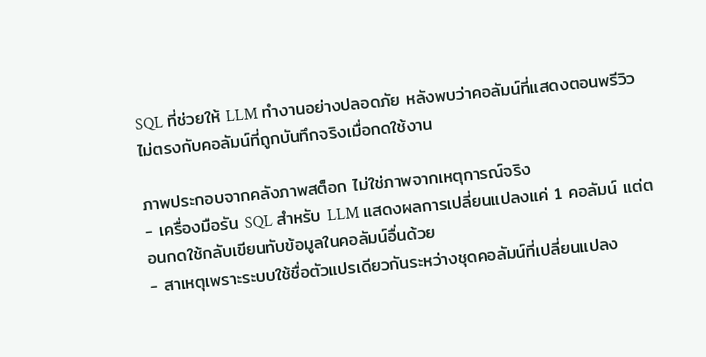SQL ที่ช่วยให้ LLM ทำงานอย่างปลอดภัย หลังพบว่าคอลัมน์ที่แสดงตอนพรีวิวไม่ตรงกับคอลัมน์ที่ถูกบันทึกจริงเมื่อกดใช้งาน

ภาพประกอบจากคลังภาพสต็อก ไม่ใช่ภาพจากเหตุการณ์จริง
- เครื่องมือรัน SQL สำหรับ LLM แสดงผลการเปลี่ยนแปลงแค่ 1 คอลัมน์ แต่ตอนกดใช้กลับเขียนทับข้อมูลในคอลัมน์อื่นด้วย
- สาเหตุเพราะระบบใช้ชื่อตัวแปรเดียวกันระหว่างชุดคอลัมน์ที่เปลี่ยนแปลง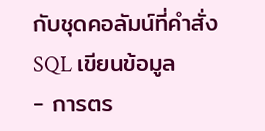กับชุดคอลัมน์ที่คำสั่ง SQL เขียนข้อมูล
- การตร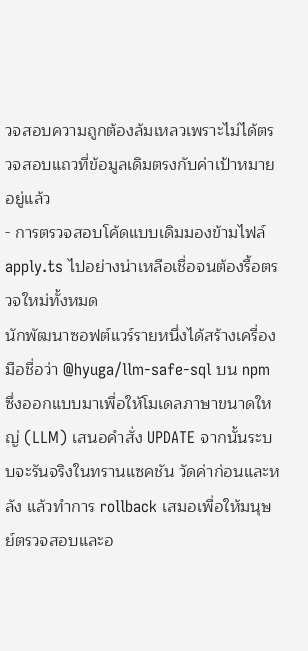วจสอบความถูกต้องล้มเหลวเพราะไม่ได้ตรวจสอบแถวที่ข้อมูลเดิมตรงกับค่าเป้าหมายอยู่แล้ว
- การตรวจสอบโค้ดแบบเดิมมองข้ามไฟล์ apply.ts ไปอย่างน่าเหลือเชื่อจนต้องรื้อตรวจใหม่ทั้งหมด
นักพัฒนาซอฟต์แวร์รายหนึ่งได้สร้างเครื่องมือชื่อว่า @hyuga/llm-safe-sql บน npm ซึ่งออกแบบมาเพื่อให้โมเดลภาษาขนาดใหญ่ (LLM) เสนอคำสั่ง UPDATE จากนั้นระบบจะรันจริงในทรานแซคชัน วัดค่าก่อนและหลัง แล้วทำการ rollback เสมอเพื่อให้มนุษย์ตรวจสอบและอ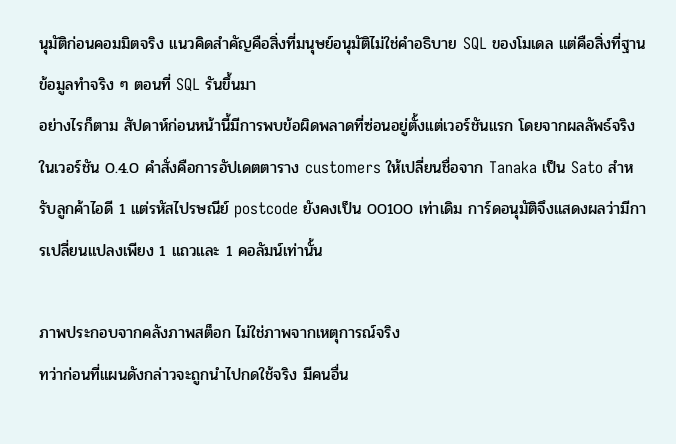นุมัติก่อนคอมมิตจริง แนวคิดสำคัญคือสิ่งที่มนุษย์อนุมัติไม่ใช่คำอธิบาย SQL ของโมเดล แต่คือสิ่งที่ฐานข้อมูลทำจริง ๆ ตอนที่ SQL รันขึ้นมา
อย่างไรก็ตาม สัปดาห์ก่อนหน้านี้มีการพบข้อผิดพลาดที่ซ่อนอยู่ตั้งแต่เวอร์ชันแรก โดยจากผลลัพธ์จริงในเวอร์ชัน 0.4.0 คำสั่งคือการอัปเดตตาราง customers ให้เปลี่ยนชื่อจาก Tanaka เป็น Sato สำหรับลูกค้าไอดี 1 แต่รหัสไปรษณีย์ postcode ยังคงเป็น 00100 เท่าเดิม การ์ดอนุมัติจึงแสดงผลว่ามีการเปลี่ยนแปลงเพียง 1 แถวและ 1 คอลัมน์เท่านั้น

ภาพประกอบจากคลังภาพสต็อก ไม่ใช่ภาพจากเหตุการณ์จริง
ทว่าก่อนที่แผนดังกล่าวจะถูกนำไปกดใช้จริง มีคนอื่น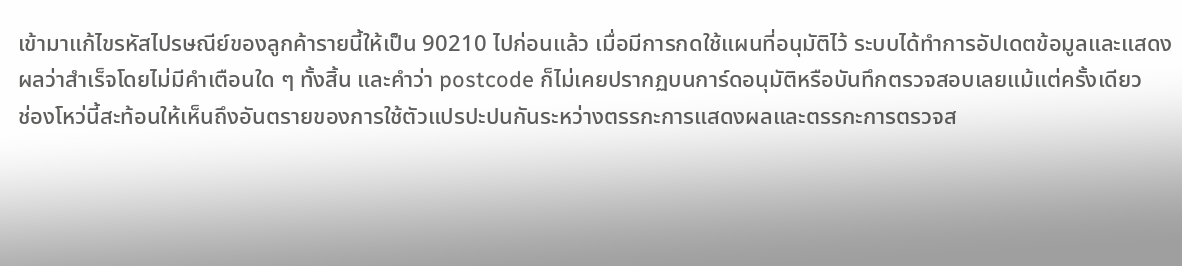เข้ามาแก้ไขรหัสไปรษณีย์ของลูกค้ารายนี้ให้เป็น 90210 ไปก่อนแล้ว เมื่อมีการกดใช้แผนที่อนุมัติไว้ ระบบได้ทำการอัปเดตข้อมูลและแสดงผลว่าสำเร็จโดยไม่มีคำเตือนใด ๆ ทั้งสิ้น และคำว่า postcode ก็ไม่เคยปรากฏบนการ์ดอนุมัติหรือบันทึกตรวจสอบเลยแม้แต่ครั้งเดียว
ช่องโหว่นี้สะท้อนให้เห็นถึงอันตรายของการใช้ตัวแปรปะปนกันระหว่างตรรกะการแสดงผลและตรรกะการตรวจส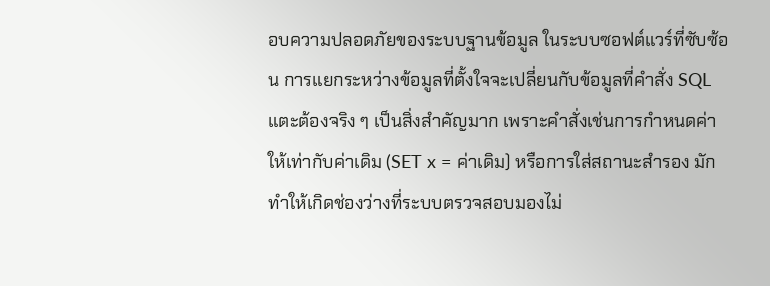อบความปลอดภัยของระบบฐานข้อมูล ในระบบซอฟต์แวร์ที่ซับซ้อน การแยกระหว่างข้อมูลที่ตั้งใจจะเปลี่ยนกับข้อมูลที่คำสั่ง SQL แตะต้องจริง ๆ เป็นสิ่งสำคัญมาก เพราะคำสั่งเช่นการกำหนดค่าให้เท่ากับค่าเดิม (SET x = ค่าเดิม) หรือการใส่สถานะสำรอง มักทำให้เกิดช่องว่างที่ระบบตรวจสอบมองไม่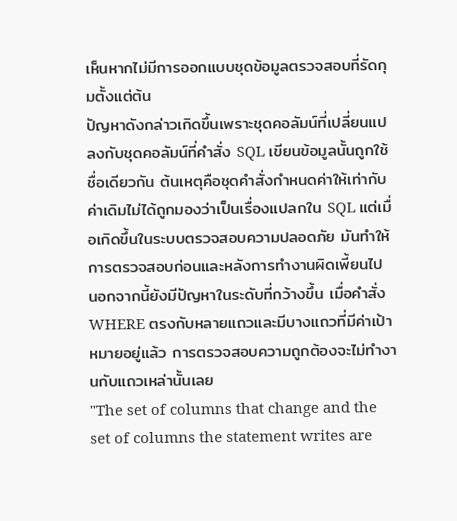เห็นหากไม่มีการออกแบบชุดข้อมูลตรวจสอบที่รัดกุมตั้งแต่ต้น
ปัญหาดังกล่าวเกิดขึ้นเพราะชุดคอลัมน์ที่เปลี่ยนแปลงกับชุดคอลัมน์ที่คำสั่ง SQL เขียนข้อมูลนั้นถูกใช้ชื่อเดียวกัน ต้นเหตุคือชุดคำสั่งกำหนดค่าให้เท่ากับค่าเดิมไม่ได้ถูกมองว่าเป็นเรื่องแปลกใน SQL แต่เมื่อเกิดขึ้นในระบบตรวจสอบความปลอดภัย มันทำให้การตรวจสอบก่อนและหลังการทำงานผิดเพี้ยนไป นอกจากนี้ยังมีปัญหาในระดับที่กว้างขึ้น เมื่อคำสั่ง WHERE ตรงกับหลายแถวและมีบางแถวที่มีค่าเป้าหมายอยู่แล้ว การตรวจสอบความถูกต้องจะไม่ทำงานกับแถวเหล่านั้นเลย
"The set of columns that change and the set of columns the statement writes are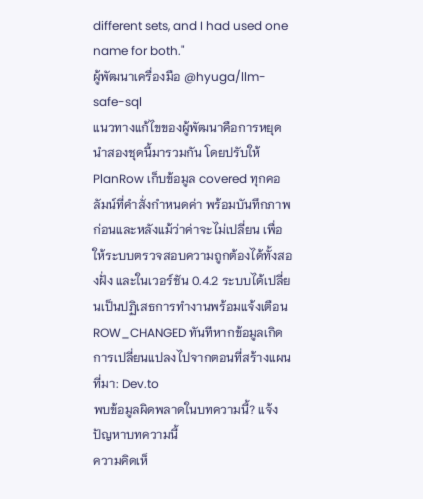different sets, and I had used one name for both."
ผู้พัฒนาเครื่องมือ @hyuga/llm-safe-sql
แนวทางแก้ไขของผู้พัฒนาคือการหยุดนำสองชุดนี้มารวมกัน โดยปรับให้ PlanRow เก็บข้อมูล covered ทุกคอลัมน์ที่คำสั่งกำหนดค่า พร้อมบันทึกภาพก่อนและหลังแม้ว่าค่าจะไม่เปลี่ยน เพื่อให้ระบบตรวจสอบความถูกต้องได้ทั้งสองฝั่ง และในเวอร์ชัน 0.4.2 ระบบได้เปลี่ยนเป็นปฏิเสธการทำงานพร้อมแจ้งเตือน ROW_CHANGED ทันทีหากข้อมูลเกิดการเปลี่ยนแปลงไปจากตอนที่สร้างแผน
ที่มา: Dev.to
พบข้อมูลผิดพลาดในบทความนี้? แจ้งปัญหาบทความนี้
ความคิดเห็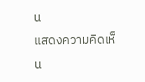น
แสดงความคิดเห็น